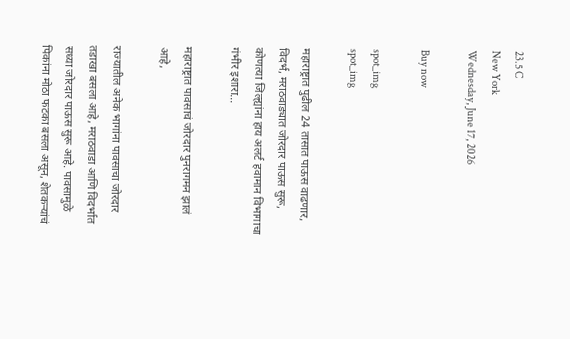23.5 C
New York
Wednesday, June 17, 2026

Buy now

spot_img
spot_img

महाराष्ट्रात पुढील 24 तासात पाऊस वाढणार, विदर्भ, मराठवाड्यात जोरदार पाऊस सुरू, कोणत्या जिल्ह्यांना हाय अलर्ट हवामान विभागाचा गंभीर इशारा…

महाराष्ट्रात पावसाचं जोरदार पुनरागमन झालं आहे,

राज्यातील अनेक भागांना पावसाचा जोरदार तडाखा बसला आहे, मराठवाडा आणि विदर्भात सध्या जोरदार पाऊस सुरू आहे. पावसामुळे पिकांना मोठा फटका बसला असून, शेतकऱ्यांचं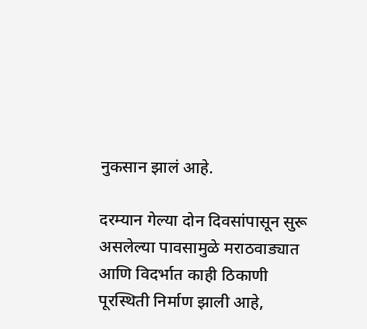नुकसान झालं आहे.

दरम्यान गेल्या दोन दिवसांपासून सुरू असलेल्या पावसामुळे मराठवाड्यात आणि विदर्भात काही ठिकाणी पूरस्थिती निर्माण झाली आहे,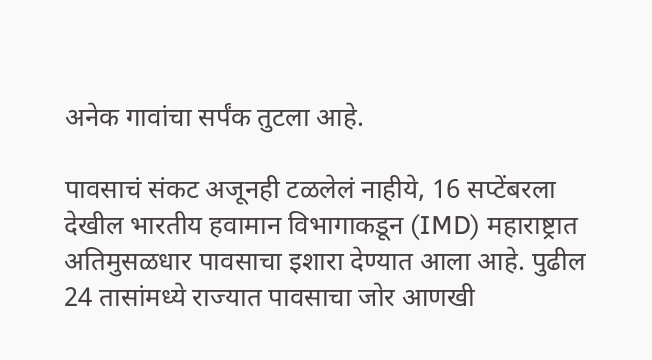अनेक गावांचा सर्पंक तुटला आहे.

पावसाचं संकट अजूनही टळलेलं नाहीये, 16 सप्टेंबरला देखील भारतीय हवामान विभागाकडून (IMD) महाराष्ट्रात अतिमुसळधार पावसाचा इशारा देण्यात आला आहे. पुढील 24 तासांमध्ये राज्यात पावसाचा जोर आणखी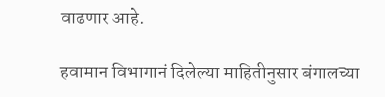वाढणार आहे.

हवामान विभागानं दिलेल्या माहितीनुसार बंगालच्या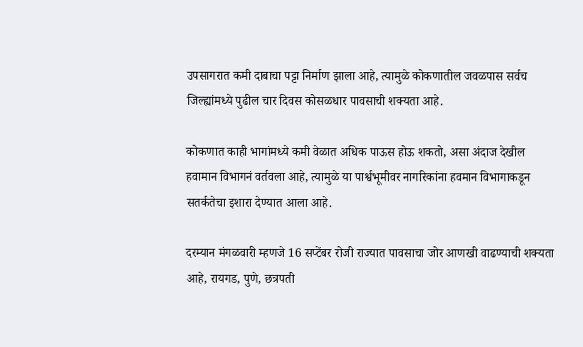उपसागरात कमी दाबाचा पट्टा निर्माण झाला आहे, त्यामुळे कोकणातील जवळपास सर्वच जिल्ह्यांमध्ये पुढील चार दिवस कोसळधार पावसाची शक्यता आहे.

कोकणात काही भागांमध्ये कमी वेळात अधिक पाऊस होऊ शकतो, असा अंदाज देखील हवामान विभागनं वर्तवला आहे, त्यामुळे या पार्श्वभूमीवर नागरिकांना हवमान विभागाकडून सतर्कतेचा इशारा देण्यात आला आहे.

दरम्यान मंगळवारी म्हणजे 16 सप्टेंबर रोजी राज्यात पावसाचा जोर आणखी वाढण्याची शक्यता आहे, रायगड, पुणे, छत्रपती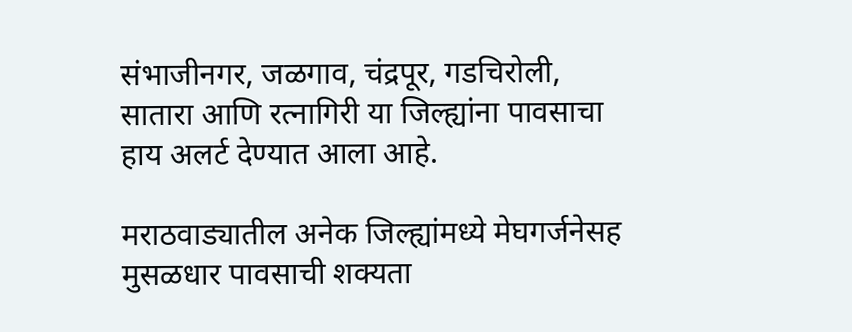संभाजीनगर, जळगाव, चंद्रपूर, गडचिरोली, सातारा आणि रत्नागिरी या जिल्ह्यांना पावसाचा हाय अलर्ट देण्यात आला आहे.

मराठवाड्यातील अनेक जिल्ह्यांमध्ये मेघगर्जनेसह मुसळधार पावसाची शक्यता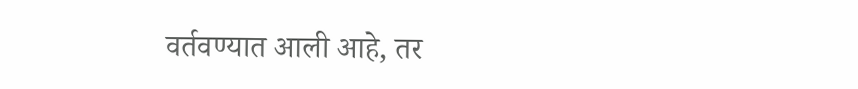वर्तवण्यात आली आहे, तर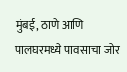मुंबई, ठाणे आणि पालघरमध्ये पावसाचा जोर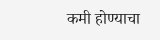कमी होण्याचा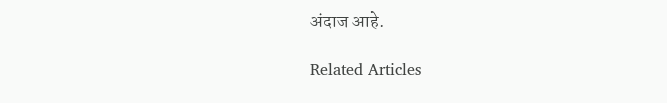अंदाज आहे.

Related Articles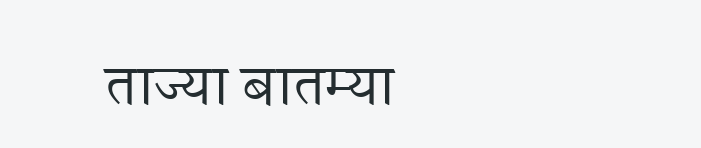ताज्या बातम्या